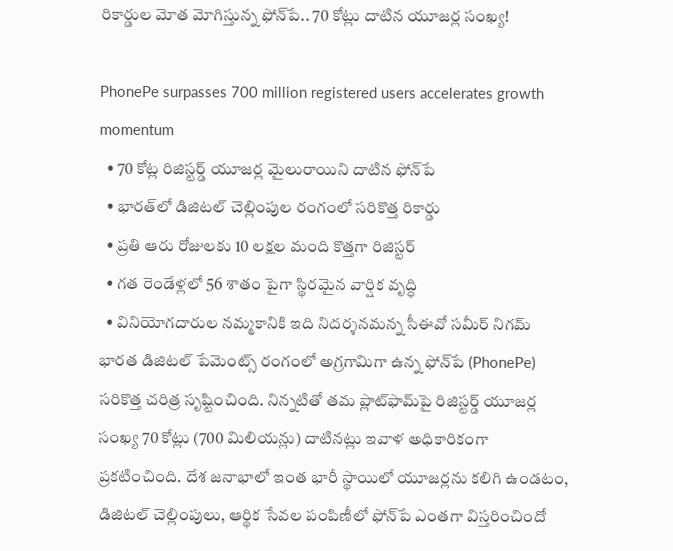రికార్డుల మోత మోగిస్తున్న ఫోన్‌పే.. 70 కోట్లు దాటిన యూజర్ల సంఖ్య!

PhonePe surpasses 700 million registered users accelerates growth momentum
  • 70 కోట్ల రిజిస్టర్డ్ యూజర్ల మైలురాయిని దాటిన ఫోన్‌పే
  • భారత్‌లో డిజిటల్ చెల్లింపుల రంగంలో సరికొత్త రికార్డు
  • ప్రతి ఆరు రోజులకు 10 లక్షల మంది కొత్తగా రిజిస్టర్
  • గత రెండేళ్లలో 56 శాతం పైగా స్థిరమైన వార్షిక వృద్ధి
  • వినియోగదారుల నమ్మకానికి ఇది నిదర్శనమన్న సీఈవో సమీర్ నిగమ్
భారత డిజిటల్ పేమెంట్స్ రంగంలో అగ్రగామిగా ఉన్న ఫోన్‌పే (PhonePe) సరికొత్త చరిత్ర సృష్టించింది. నిన్న‌టితో తమ ప్లాట్‌ఫామ్‌పై రిజిస్టర్డ్ యూజర్ల సంఖ్య 70 కోట్లు (700 మిలియన్లు) దాటినట్లు ఇవాళ అధికారికంగా ప్రకటించింది. దేశ జనాభాలో ఇంత భారీ స్థాయిలో యూజర్లను కలిగి ఉండటం, డిజిటల్ చెల్లింపులు, ఆర్థిక సేవల పంపిణీలో ఫోన్‌పే ఎంతగా విస్తరించిందో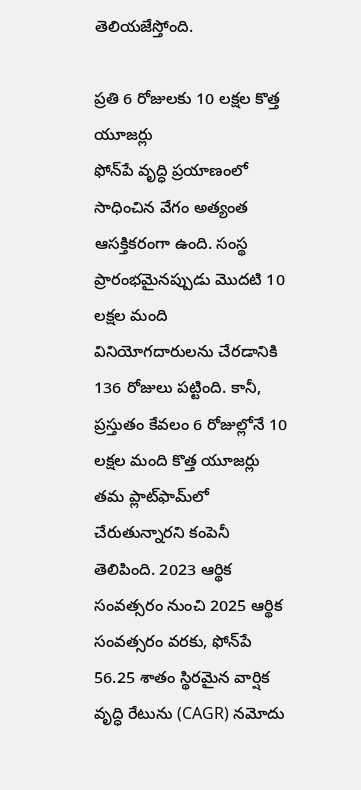తెలియజేస్తోంది.

ప్రతి 6 రోజులకు 10 లక్షల కొత్త యూజర్లు
ఫోన్‌పే వృద్ధి ప్రయాణంలో సాధించిన వేగం అత్యంత ఆసక్తికరంగా ఉంది. సంస్థ ప్రారంభమైనప్పుడు మొదటి 10 లక్షల మంది వినియోగదారులను చేరడానికి 136 రోజులు పట్టింది. కానీ, ప్రస్తుతం కేవలం 6 రోజుల్లోనే 10 లక్షల మంది కొత్త యూజర్లు తమ ప్లాట్‌ఫామ్‌లో చేరుతున్నారని కంపెనీ తెలిపింది. 2023 ఆర్థిక సంవత్సరం నుంచి 2025 ఆర్థిక సంవత్సరం వరకు, ఫోన్‌పే 56.25 శాతం స్థిరమైన వార్షిక వృద్ధి రేటును (CAGR) నమోదు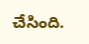చేసింది.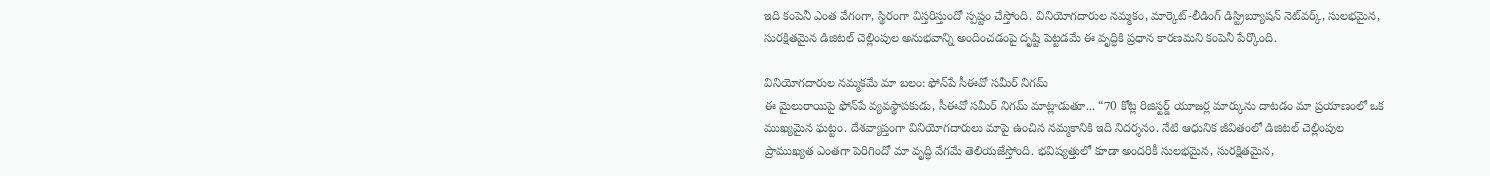ఇది కంపెనీ ఎంత వేగంగా, స్థిరంగా విస్తరిస్తుందో స్పష్టం చేస్తోంది. వినియోగదారుల నమ్మకం, మార్కెట్-లీడింగ్ డిస్ట్రిబ్యూషన్ నెట్‌వర్క్, సులభమైన, సురక్షితమైన డిజిటల్ చెల్లింపుల అనుభవాన్ని అందించడంపై దృష్టి పెట్టడమే ఈ వృద్ధికి ప్రధాన కారణమని కంపెనీ పేర్కొంది.

వినియోగదారుల నమ్మకమే మా బలం: ఫోన్‌పే సీఈవో సమీర్ నిగమ్
ఈ మైలురాయిపై ఫోన్‌పే వ్యవస్థాపకుడు, సీఈవో సమీర్ నిగమ్ మాట్లాడుతూ... “70 కోట్ల రిజిస్టర్డ్ యూజర్ల మార్కును దాటడం మా ప్రయాణంలో ఒక ముఖ్యమైన ఘట్టం. దేశవ్యాప్తంగా వినియోగదారులు మాపై ఉంచిన నమ్మకానికి ఇది నిదర్శనం. నేటి ఆధునిక జీవితంలో డిజిటల్ చెల్లింపుల ప్రాముఖ్యత ఎంతగా పెరిగిందో మా వృద్ధి వేగమే తెలియజేస్తోంది. భవిష్యత్తులో కూడా అందరికీ సులభమైన, సురక్షితమైన,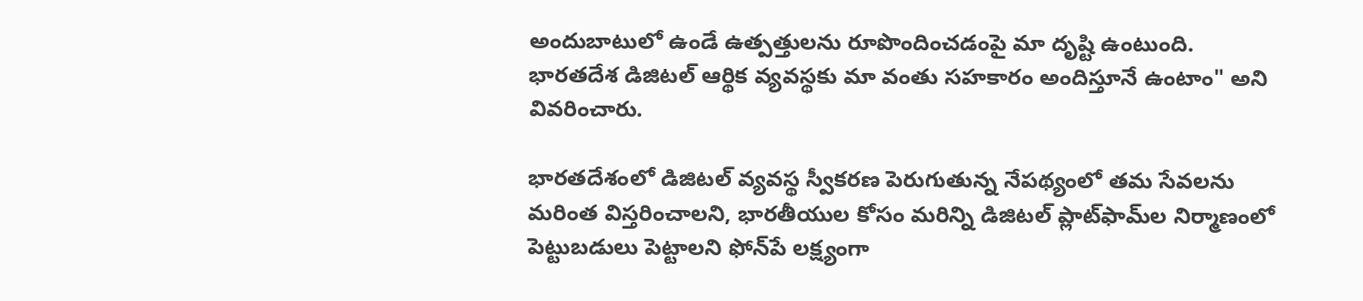అందుబాటులో ఉండే ఉత్పత్తులను రూపొందించడంపై మా దృష్టి ఉంటుంది. భారతదేశ డిజిటల్ ఆర్థిక వ్యవస్థకు మా వంతు సహకారం అందిస్తూనే ఉంటాం" అని వివరించారు.

భారతదేశంలో డిజిటల్ వ్యవస్థ స్వీకరణ పెరుగుతున్న నేపథ్యంలో తమ సేవలను మరింత విస్తరించాలని, భారతీయుల కోసం మరిన్ని డిజిటల్ ప్లాట్‌ఫామ్‌ల నిర్మాణంలో పెట్టుబడులు పెట్టాలని ఫోన్‌పే లక్ష్యంగా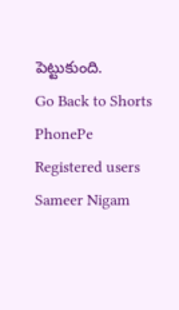పెట్టుకుంది.
Go Back to Shorts
PhonePe
Registered users
Sameer Nigam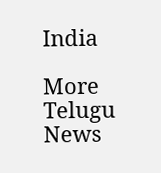India

More Telugu News